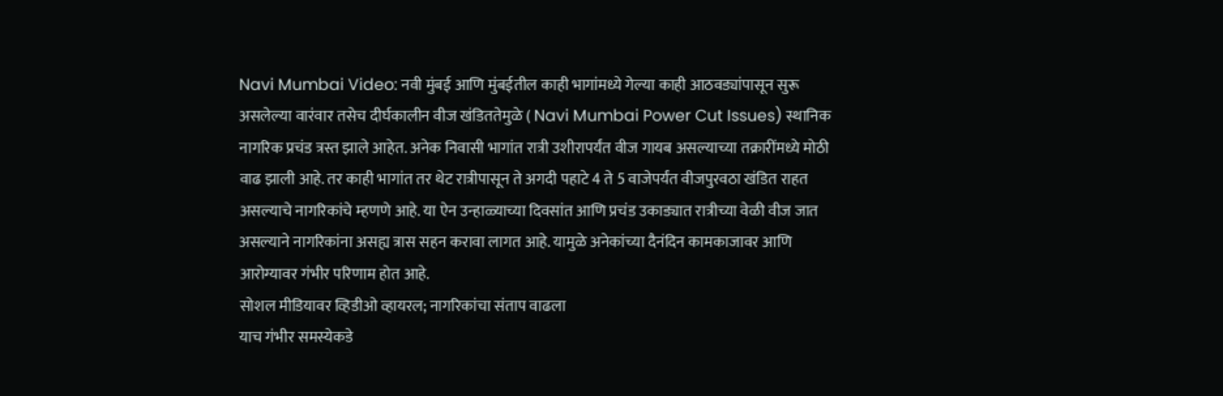Navi Mumbai Video: नवी मुंबई आणि मुंबईतील काही भागांमध्ये गेल्या काही आठवड्यांपासून सुरू असलेल्या वारंवार तसेच दीर्घकालीन वीज खंडिततेमुळे ( Navi Mumbai Power Cut Issues) स्थानिक नागरिक प्रचंड त्रस्त झाले आहेत. अनेक निवासी भागांत रात्री उशीरापर्यंत वीज गायब असल्याच्या तक्रारींमध्ये मोठी वाढ झाली आहे. तर काही भागांत तर थेट रात्रीपासून ते अगदी पहाटे 4 ते 5 वाजेपर्यंत वीजपुरवठा खंडित राहत असल्याचे नागरिकांचे म्हणणे आहे. या ऐन उन्हाळ्याच्या दिवसांत आणि प्रचंड उकाड्यात रात्रीच्या वेळी वीज जात असल्याने नागरिकांना असह्य त्रास सहन करावा लागत आहे. यामुळे अनेकांच्या दैनंदिन कामकाजावर आणि आरोग्यावर गंभीर परिणाम होत आहे.
सोशल मीडियावर व्हिडीओ व्हायरल; नागरिकांचा संताप वाढला
याच गंभीर समस्येकडे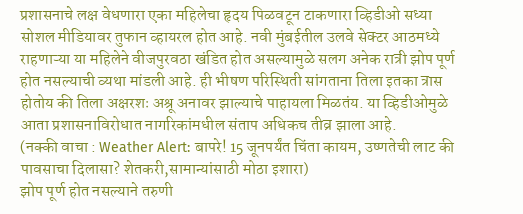प्रशासनाचे लक्ष वेधणारा एका महिलेचा हृदय पिळवटून टाकणारा व्हिडीओ सध्या सोशल मीडियावर तुफान व्हायरल होत आहे. नवी मुंबईतील उलवे सेक्टर आठमध्ये राहणाऱ्या या महिलेने वीजपुरवठा खंडित होत असल्यामुळे सलग अनेक रात्री झोप पूर्ण होत नसल्याची व्यथा मांडली आहे. ही भीषण परिस्थिती सांगताना तिला इतका त्रास होतोय की तिला अक्षरशः अश्रू अनावर झाल्याचे पाहायला मिळतंय. या व्हिडीओमुळे आता प्रशासनाविरोधात नागरिकांमधील संताप अधिकच तीव्र झाला आहे.
(नक्की वाचा : Weather Alert: बापरे! 15 जूनपर्यंत चिंता कायम, उष्णतेची लाट की पावसाचा दिलासा? शेतकरी,सामान्यांसाठी मोठा इशारा)
झोप पूर्ण होत नसल्याने तरुणी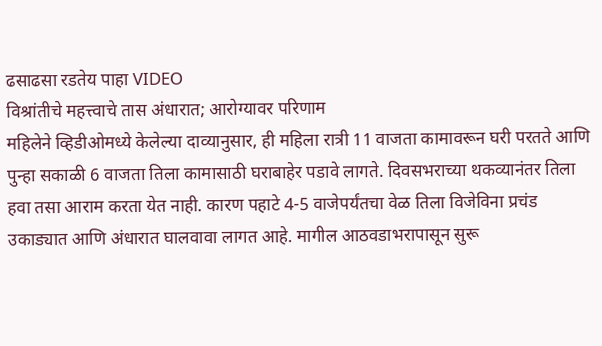ढसाढसा रडतेय पाहा VIDEO
विश्रांतीचे महत्त्वाचे तास अंधारात; आरोग्यावर परिणाम
महिलेने व्हिडीओमध्ये केलेल्या दाव्यानुसार, ही महिला रात्री 11 वाजता कामावरून घरी परतते आणि पुन्हा सकाळी 6 वाजता तिला कामासाठी घराबाहेर पडावे लागते. दिवसभराच्या थकव्यानंतर तिला हवा तसा आराम करता येत नाही. कारण पहाटे 4-5 वाजेपर्यंतचा वेळ तिला विजेविना प्रचंड उकाड्यात आणि अंधारात घालवावा लागत आहे. मागील आठवडाभरापासून सुरू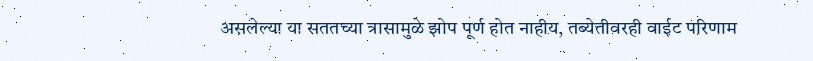असलेल्या या सततच्या त्रासामुळे झोप पूर्ण होत नाहीय, तब्येतीवरही वाईट परिणाम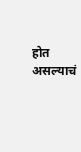होत असल्याचं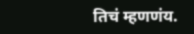तिचं म्हणणंय.